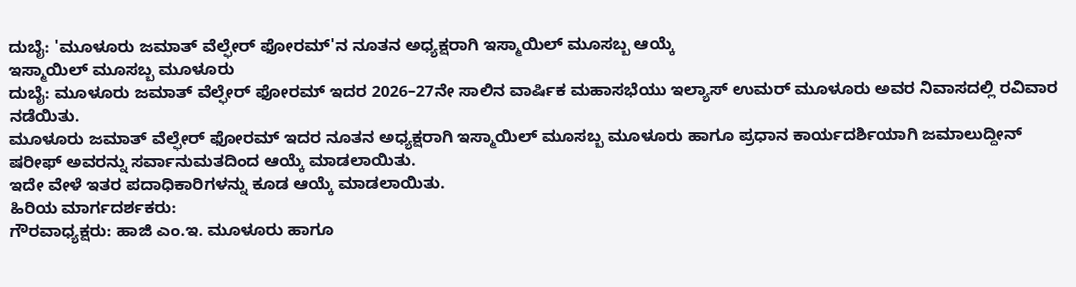ದುಬೈ: 'ಮೂಳೂರು ಜಮಾತ್ ವೆಲ್ಫೇರ್ ಫೋರಮ್'ನ ನೂತನ ಅಧ್ಯಕ್ಷರಾಗಿ ಇಸ್ಮಾಯಿಲ್ ಮೂಸಬ್ಬ ಆಯ್ಕೆ
ಇಸ್ಮಾಯಿಲ್ ಮೂಸಬ್ಬ ಮೂಳೂರು
ದುಬೈ: ಮೂಳೂರು ಜಮಾತ್ ವೆಲ್ಫೇರ್ ಫೋರಮ್ ಇದರ 2026–27ನೇ ಸಾಲಿನ ವಾರ್ಷಿಕ ಮಹಾಸಭೆಯು ಇಲ್ಯಾಸ್ ಉಮರ್ ಮೂಳೂರು ಅವರ ನಿವಾಸದಲ್ಲಿ ರವಿವಾರ ನಡೆಯಿತು.
ಮೂಳೂರು ಜಮಾತ್ ವೆಲ್ಫೇರ್ ಫೋರಮ್ ಇದರ ನೂತನ ಅಧ್ಯಕ್ಷರಾಗಿ ಇಸ್ಮಾಯಿಲ್ ಮೂಸಬ್ಬ ಮೂಳೂರು ಹಾಗೂ ಪ್ರಧಾನ ಕಾರ್ಯದರ್ಶಿಯಾಗಿ ಜಮಾಲುದ್ದೀನ್ ಷರೀಫ್ ಅವರನ್ನು ಸರ್ವಾನುಮತದಿಂದ ಆಯ್ಕೆ ಮಾಡಲಾಯಿತು.
ಇದೇ ವೇಳೆ ಇತರ ಪದಾಧಿಕಾರಿಗಳನ್ನು ಕೂಡ ಆಯ್ಕೆ ಮಾಡಲಾಯಿತು.
ಹಿರಿಯ ಮಾರ್ಗದರ್ಶಕರು:
ಗೌರವಾಧ್ಯಕ್ಷರು: ಹಾಜಿ ಎಂ.ಇ. ಮೂಳೂರು ಹಾಗೂ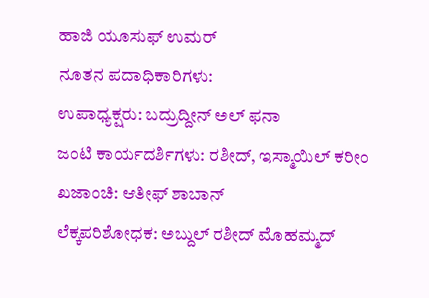ಹಾಜಿ ಯೂಸುಫ್ ಉಮರ್
ನೂತನ ಪದಾಧಿಕಾರಿಗಳು:
ಉಪಾಧ್ಯಕ್ಷರು: ಬದ್ರುದ್ದೀನ್ ಅಲ್ ಫನಾ
ಜಂಟಿ ಕಾರ್ಯದರ್ಶಿಗಳು: ರಶೀದ್, ಇಸ್ಮಾಯಿಲ್ ಕರೀಂ
ಖಜಾಂಚಿ: ಆತೀಫ್ ಶಾಬಾನ್
ಲೆಕ್ಕಪರಿಶೋಧಕ: ಅಬ್ದುಲ್ ರಶೀದ್ ಮೊಹಮ್ಮದ್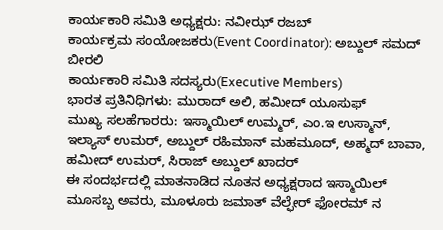ಕಾರ್ಯಕಾರಿ ಸಮಿತಿ ಅಧ್ಯಕ್ಷರು: ನವೀಝ್ ರಜಬ್
ಕಾರ್ಯಕ್ರಮ ಸಂಯೋಜಕರು(Event Coordinator): ಅಬ್ದುಲ್ ಸಮದ್ ಬೀರಲಿ
ಕಾರ್ಯಕಾರಿ ಸಮಿತಿ ಸದಸ್ಯರು(Executive Members)
ಭಾರತ ಪ್ರತಿನಿಧಿಗಳು: ಮುರಾದ್ ಅಲಿ, ಹಮೀದ್ ಯೂಸುಫ್
ಮುಖ್ಯ ಸಲಹೆಗಾರರು: ಇಸ್ಮಾಯಿಲ್ ಉಮ್ಮರ್, ಎಂ.ಇ ಉಸ್ಮಾನ್, ಇಲ್ಯಾಸ್ ಉಮರ್, ಅಬ್ದುಲ್ ರಹಿಮಾನ್ ಮಹಮೂದ್, ಅಹ್ಮದ್ ಬಾವಾ, ಹಮೀದ್ ಉಮರ್, ಸಿರಾಜ್ ಅಬ್ದುಲ್ ಖಾದರ್
ಈ ಸಂದರ್ಭದಲ್ಲಿ ಮಾತನಾಡಿದ ನೂತನ ಅಧ್ಯಕ್ಷರಾದ ಇಸ್ಮಾಯಿಲ್ ಮೂಸಬ್ಬ ಅವರು, ಮೂಳೂರು ಜಮಾತ್ ವೆಲ್ಫೇರ್ ಫೋರಮ್ ನ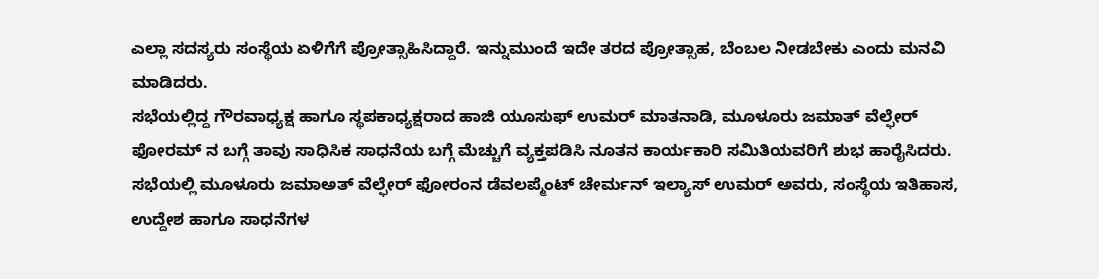ಎಲ್ಲಾ ಸದಸ್ಯರು ಸಂಸ್ಥೆಯ ಏಳಿಗೆಗೆ ಪ್ರೋತ್ಸಾಹಿಸಿದ್ದಾರೆ. ಇನ್ನುಮುಂದೆ ಇದೇ ತರದ ಪ್ರೋತ್ಸಾಹ, ಬೆಂಬಲ ನೀಡಬೇಕು ಎಂದು ಮನವಿ ಮಾಡಿದರು.
ಸಭೆಯಲ್ಲಿದ್ದ ಗೌರವಾಧ್ಯಕ್ಷ ಹಾಗೂ ಸ್ಥಪಕಾಧ್ಯಕ್ಷರಾದ ಹಾಜಿ ಯೂಸುಫ್ ಉಮರ್ ಮಾತನಾಡಿ, ಮೂಳೂರು ಜಮಾತ್ ವೆಲ್ಫೇರ್ ಫೋರಮ್ ನ ಬಗ್ಗೆ ತಾವು ಸಾಧಿಸಿಕ ಸಾಧನೆಯ ಬಗ್ಗೆ ಮೆಚ್ಚುಗೆ ವ್ಯಕ್ತಪಡಿಸಿ ನೂತನ ಕಾರ್ಯಕಾರಿ ಸಮಿತಿಯವರಿಗೆ ಶುಭ ಹಾರೈಸಿದರು.
ಸಭೆಯಲ್ಲಿ ಮೂಳೂರು ಜಮಾಅತ್ ವೆಲ್ಫೇರ್ ಫೋರಂನ ಡೆವಲಪ್ಮೆಂಟ್ ಚೇರ್ಮನ್ ಇಲ್ಯಾಸ್ ಉಮರ್ ಅವರು, ಸಂಸ್ಥೆಯ ಇತಿಹಾಸ, ಉದ್ದೇಶ ಹಾಗೂ ಸಾಧನೆಗಳ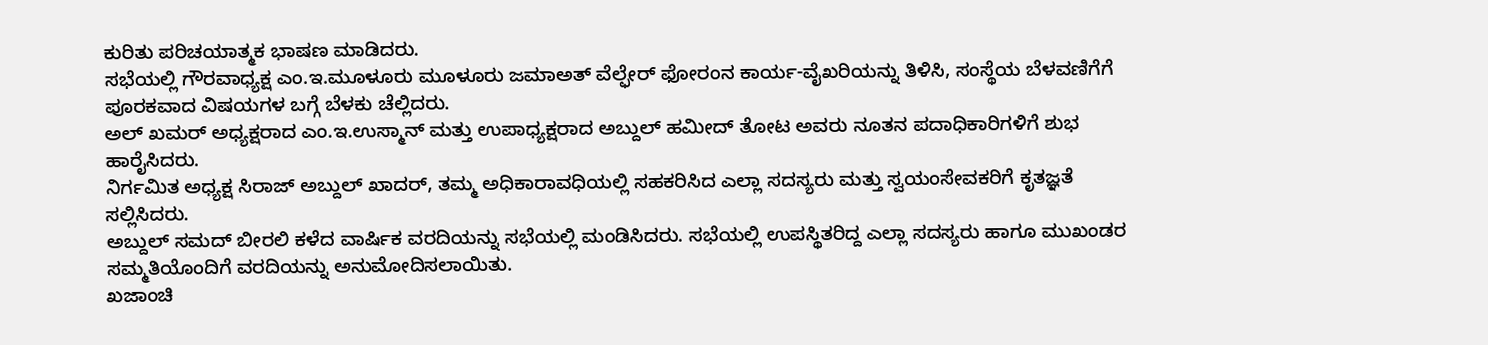ಕುರಿತು ಪರಿಚಯಾತ್ಮಕ ಭಾಷಣ ಮಾಡಿದರು.
ಸಭೆಯಲ್ಲಿ ಗೌರವಾಧ್ಯಕ್ಷ ಎಂ.ಇ.ಮೂಳೂರು ಮೂಳೂರು ಜಮಾಅತ್ ವೆಲ್ಫೇರ್ ಫೋರಂನ ಕಾರ್ಯ-ವೈಖರಿಯನ್ನು ತಿಳಿಸಿ, ಸಂಸ್ಥೆಯ ಬೆಳವಣಿಗೆಗೆ ಪೂರಕವಾದ ವಿಷಯಗಳ ಬಗ್ಗೆ ಬೆಳಕು ಚೆಲ್ಲಿದರು.
ಅಲ್ ಖಮರ್ ಅಧ್ಯಕ್ಷರಾದ ಎಂ.ಇ.ಉಸ್ಮಾನ್ ಮತ್ತು ಉಪಾಧ್ಯಕ್ಷರಾದ ಅಬ್ದುಲ್ ಹಮೀದ್ ತೋಟ ಅವರು ನೂತನ ಪದಾಧಿಕಾರಿಗಳಿಗೆ ಶುಭ ಹಾರೈಸಿದರು.
ನಿರ್ಗಮಿತ ಅಧ್ಯಕ್ಷ ಸಿರಾಜ್ ಅಬ್ದುಲ್ ಖಾದರ್, ತಮ್ಮ ಅಧಿಕಾರಾವಧಿಯಲ್ಲಿ ಸಹಕರಿಸಿದ ಎಲ್ಲಾ ಸದಸ್ಯರು ಮತ್ತು ಸ್ವಯಂಸೇವಕರಿಗೆ ಕೃತಜ್ಞತೆ ಸಲ್ಲಿಸಿದರು.
ಅಬ್ದುಲ್ ಸಮದ್ ಬೀರಲಿ ಕಳೆದ ವಾರ್ಷಿಕ ವರದಿಯನ್ನು ಸಭೆಯಲ್ಲಿ ಮಂಡಿಸಿದರು. ಸಭೆಯಲ್ಲಿ ಉಪಸ್ಥಿತರಿದ್ದ ಎಲ್ಲಾ ಸದಸ್ಯರು ಹಾಗೂ ಮುಖಂಡರ ಸಮ್ಮತಿಯೊಂದಿಗೆ ವರದಿಯನ್ನು ಅನುಮೋದಿಸಲಾಯಿತು.
ಖಜಾಂಚಿ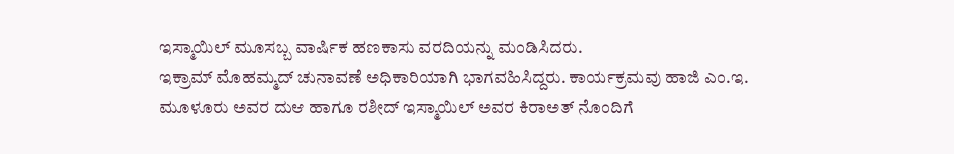ಇಸ್ಮಾಯಿಲ್ ಮೂಸಬ್ಬ ವಾರ್ಷಿಕ ಹಣಕಾಸು ವರದಿಯನ್ನು ಮಂಡಿಸಿದರು.
ಇಕ್ರಾಮ್ ಮೊಹಮ್ಮದ್ ಚುನಾವಣೆ ಅಧಿಕಾರಿಯಾಗಿ ಭಾಗವಹಿಸಿದ್ದರು. ಕಾರ್ಯಕ್ರಮವು ಹಾಜಿ ಎಂ.ಇ. ಮೂಳೂರು ಅವರ ದುಆ ಹಾಗೂ ರಶೀದ್ ಇಸ್ಮಾಯಿಲ್ ಅವರ ಕಿರಾಅತ್ ನೊಂದಿಗೆ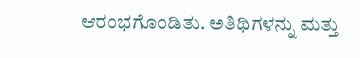ಆರಂಭಗೊಂಡಿತು. ಅತಿಥಿಗಳನ್ನು ಮತ್ತು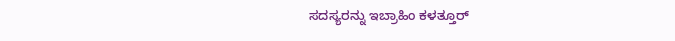ಸದಸ್ಯರನ್ನು ಇಬ್ರಾಹಿಂ ಕಳತ್ತೂರ್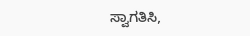ಸ್ವಾಗತಿಸಿ,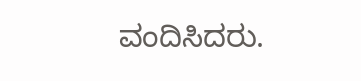ವಂದಿಸಿದರು.